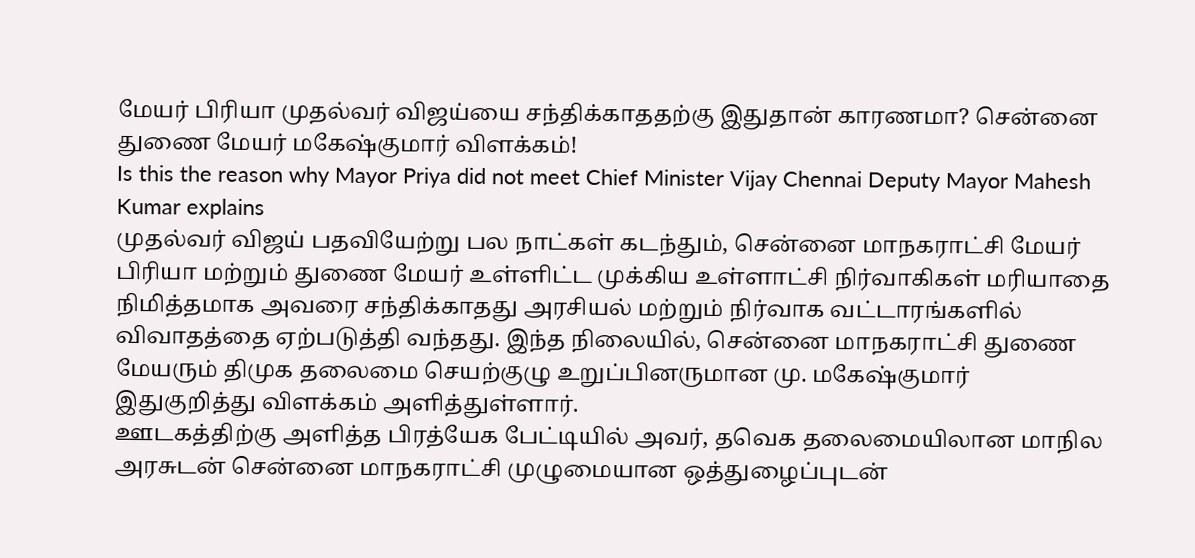மேயர் பிரியா முதல்வர் விஜய்யை சந்திக்காததற்கு இதுதான் காரணமா? சென்னை துணை மேயர் மகேஷ்குமார் விளக்கம்!
Is this the reason why Mayor Priya did not meet Chief Minister Vijay Chennai Deputy Mayor Mahesh Kumar explains
முதல்வர் விஜய் பதவியேற்று பல நாட்கள் கடந்தும், சென்னை மாநகராட்சி மேயர் பிரியா மற்றும் துணை மேயர் உள்ளிட்ட முக்கிய உள்ளாட்சி நிர்வாகிகள் மரியாதை நிமித்தமாக அவரை சந்திக்காதது அரசியல் மற்றும் நிர்வாக வட்டாரங்களில் விவாதத்தை ஏற்படுத்தி வந்தது. இந்த நிலையில், சென்னை மாநகராட்சி துணை மேயரும் திமுக தலைமை செயற்குழு உறுப்பினருமான மு. மகேஷ்குமார் இதுகுறித்து விளக்கம் அளித்துள்ளார்.
ஊடகத்திற்கு அளித்த பிரத்யேக பேட்டியில் அவர், தவெக தலைமையிலான மாநில அரசுடன் சென்னை மாநகராட்சி முழுமையான ஒத்துழைப்புடன்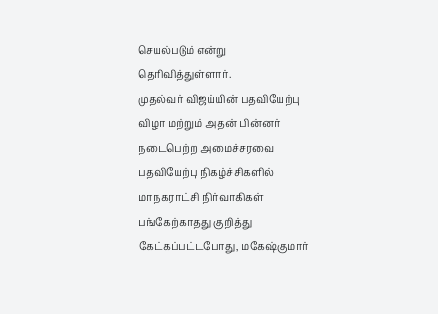செயல்படும் என்று தெரிவித்துள்ளார்.
முதல்வர் விஜய்யின் பதவியேற்பு விழா மற்றும் அதன் பின்னர் நடைபெற்ற அமைச்சரவை பதவியேற்பு நிகழ்ச்சிகளில் மாநகராட்சி நிர்வாகிகள் பங்கேற்காதது குறித்து கேட்கப்பட்டபோது, மகேஷ்குமார்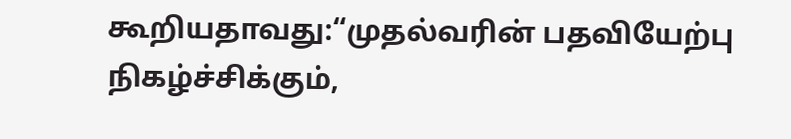கூறியதாவது:“முதல்வரின் பதவியேற்பு நிகழ்ச்சிக்கும்,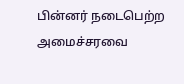பின்னர் நடைபெற்ற அமைச்சரவை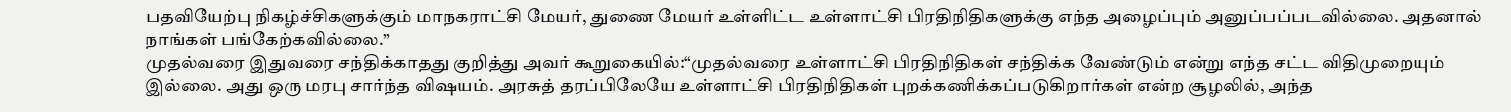பதவியேற்பு நிகழ்ச்சிகளுக்கும் மாநகராட்சி மேயர், துணை மேயர் உள்ளிட்ட உள்ளாட்சி பிரதிநிதிகளுக்கு எந்த அழைப்பும் அனுப்பப்படவில்லை. அதனால் நாங்கள் பங்கேற்கவில்லை.”
முதல்வரை இதுவரை சந்திக்காதது குறித்து அவர் கூறுகையில்:“முதல்வரை உள்ளாட்சி பிரதிநிதிகள் சந்திக்க வேண்டும் என்று எந்த சட்ட விதிமுறையும் இல்லை. அது ஒரு மரபு சார்ந்த விஷயம். அரசுத் தரப்பிலேயே உள்ளாட்சி பிரதிநிதிகள் புறக்கணிக்கப்படுகிறார்கள் என்ற சூழலில், அந்த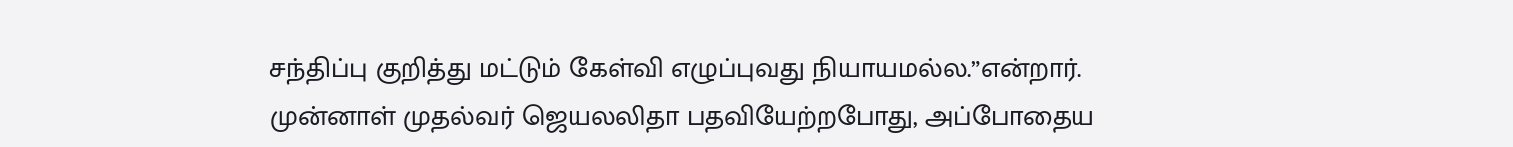சந்திப்பு குறித்து மட்டும் கேள்வி எழுப்புவது நியாயமல்ல.”என்றார்.
முன்னாள் முதல்வர் ஜெயலலிதா பதவியேற்றபோது, அப்போதைய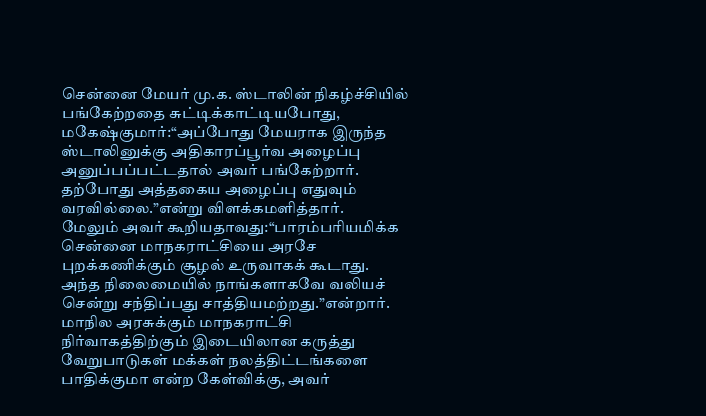சென்னை மேயர் மு.க. ஸ்டாலின் நிகழ்ச்சியில் பங்கேற்றதை சுட்டிக்காட்டியபோது, மகேஷ்குமார்:“அப்போது மேயராக இருந்த ஸ்டாலினுக்கு அதிகாரப்பூர்வ அழைப்பு அனுப்பப்பட்டதால் அவர் பங்கேற்றார். தற்போது அத்தகைய அழைப்பு எதுவும் வரவில்லை.”என்று விளக்கமளித்தார்.
மேலும் அவர் கூறியதாவது:“பாரம்பரியமிக்க சென்னை மாநகராட்சியை அரசே புறக்கணிக்கும் சூழல் உருவாகக் கூடாது. அந்த நிலைமையில் நாங்களாகவே வலியச் சென்று சந்திப்பது சாத்தியமற்றது.”என்றார்.
மாநில அரசுக்கும் மாநகராட்சி நிர்வாகத்திற்கும் இடையிலான கருத்து வேறுபாடுகள் மக்கள் நலத்திட்டங்களை பாதிக்குமா என்ற கேள்விக்கு, அவர்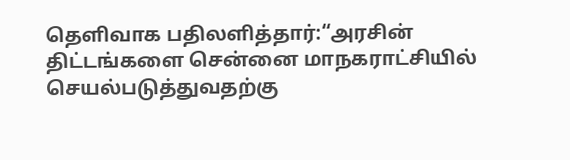தெளிவாக பதிலளித்தார்:“அரசின் திட்டங்களை சென்னை மாநகராட்சியில் செயல்படுத்துவதற்கு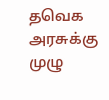தவெக அரசுக்கு முழு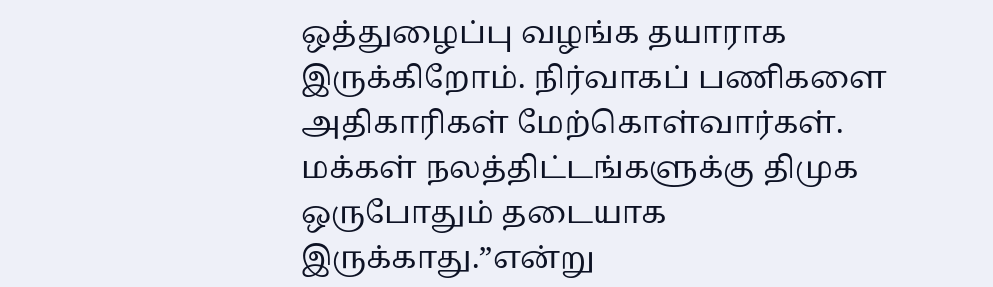ஒத்துழைப்பு வழங்க தயாராக இருக்கிறோம். நிர்வாகப் பணிகளை அதிகாரிகள் மேற்கொள்வார்கள். மக்கள் நலத்திட்டங்களுக்கு திமுக ஒருபோதும் தடையாக இருக்காது.”என்று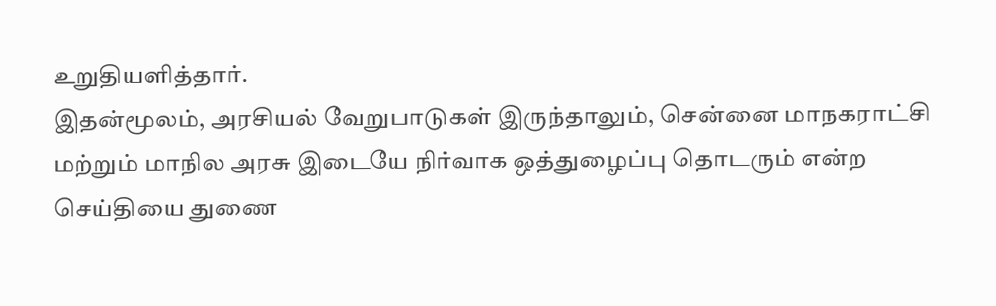உறுதியளித்தார்.
இதன்மூலம், அரசியல் வேறுபாடுகள் இருந்தாலும், சென்னை மாநகராட்சி மற்றும் மாநில அரசு இடையே நிர்வாக ஒத்துழைப்பு தொடரும் என்ற செய்தியை துணை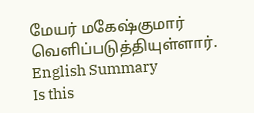மேயர் மகேஷ்குமார் வெளிப்படுத்தியுள்ளார்.
English Summary
Is this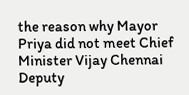the reason why Mayor Priya did not meet Chief Minister Vijay Chennai Deputy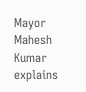Mayor Mahesh Kumar explains